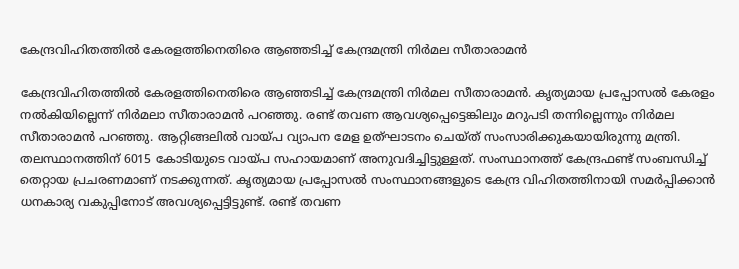കേന്ദ്രവിഹിതത്തിൽ കേരളത്തിനെതിരെ ആഞ്ഞടിച്ച് കേന്ദ്രമന്ത്രി നിർമല സീതാരാമൻ

കേന്ദ്രവിഹിതത്തിൽ കേരളത്തിനെതിരെ ആഞ്ഞടിച്ച് കേന്ദ്രമന്ത്രി നിർമല സീതാരാമൻ. കൃത്യമായ പ്രപ്പോസൽ കേരളം നൽകിയില്ലെന്ന് നിർമലാ സീതാരാമൻ പറഞ്ഞു. രണ്ട് തവണ ആവശ്യപ്പെട്ടെങ്കിലും മറുപടി തന്നില്ലെന്നും നിർമല സീതാരാമൻ പറഞ്ഞു. ആറ്റിങ്ങലിൽ വായ്പ വ്യാപന മേള ഉത്ഘാടനം ചെയ്ത് സംസാരിക്കുകയായിരുന്നു മന്ത്രി. തലസ്ഥാനത്തിന് 6015 കോടിയുടെ വായ്പ സഹായമാണ് അനുവദിച്ചിട്ടുള്ളത്. സംസ്ഥാനത്ത് കേന്ദ്രഫണ്ട് സംബന്ധിച്ച് തെറ്റായ പ്രചരണമാണ് നടക്കുന്നത്. കൃത്യമായ പ്രപ്പോസൽ സംസ്ഥാനങ്ങളുടെ കേന്ദ്ര വിഹിതത്തിനായി സമർപ്പിക്കാൻ ധനകാര്യ വകുപ്പിനോട് അവശ്യപ്പെട്ടിട്ടുണ്ട്. രണ്ട് തവണ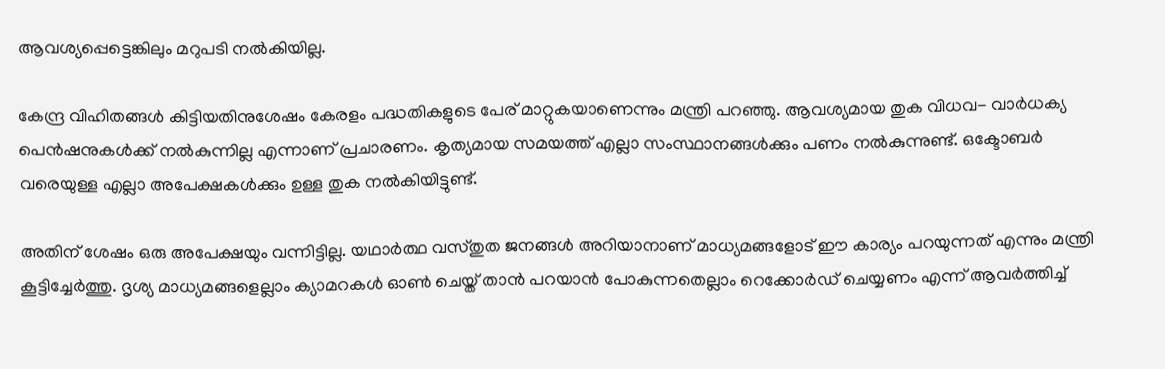ആവശ്യപ്പെട്ടെങ്കിലും മറുപടി നൽകിയില്ല.

കേന്ദ്ര വിഹിതങ്ങൾ കിട്ടിയതിനുശേഷം കേരളം പദ്ധതികളുടെ പേര് മാറ്റുകയാണെന്നും മന്ത്രി പറഞ്ഞു. ആവശ്യമായ തുക വിധവ- വാർധക്യ പെൻഷനുകൾക്ക് നൽകുന്നില്ല എന്നാണ് പ്രചാരണം. കൃത്യമായ സമയത്ത് എല്ലാ സംസ്ഥാനങ്ങൾക്കും പണം നൽകുന്നുണ്ട്. ഒക്ടോബർ വരെയുള്ള എല്ലാ അപേക്ഷകൾക്കും ഉള്ള തുക നൽകിയിട്ടുണ്ട്.

അതിന് ശേഷം ഒരു അപേക്ഷയും വന്നിട്ടില്ല. യഥാർത്ഥ വസ്തുത ജനങ്ങൾ അറിയാനാണ് മാധ്യമങ്ങളോട് ഈ കാര്യം പറയുന്നത് എന്നും മന്ത്രി കൂട്ടിച്ചേർത്തു. ദൃശ്യ മാധ്യമങ്ങളെല്ലാം ക്യാമറകൾ ഓൺ ചെയ്ത് താൻ പറയാൻ പോകുന്നതെല്ലാം റെക്കോർഡ് ചെയ്യണം എന്ന് ആവർത്തിച്ച്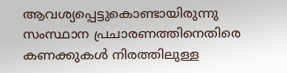ആവശ്യപ്പെട്ടുകൊണ്ടായിരുന്നു സംസ്ഥാന പ്രചാരണത്തിനെതിരെ കണക്കുകൾ നിരത്തിലുള്ള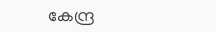കേന്ദ്ര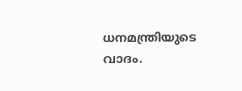ധനമന്ത്രിയുടെ വാദം.